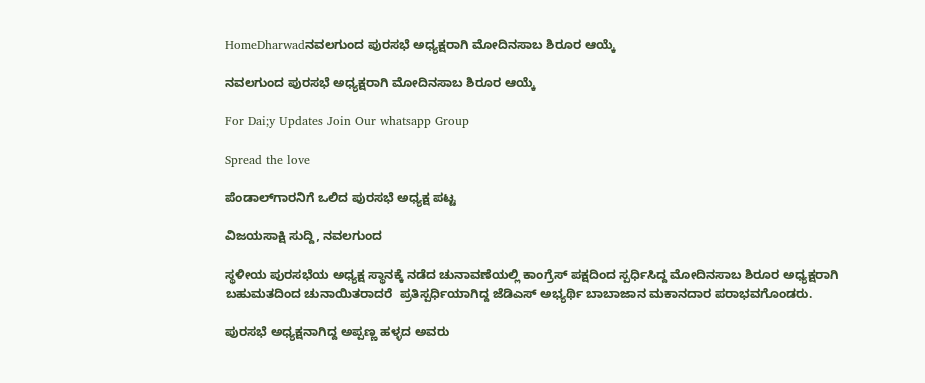HomeDharwadನವಲಗುಂದ ಪುರಸಭೆ ಅಧ್ಯಕ್ಷರಾಗಿ ಮೋದಿನಸಾಬ ಶಿರೂರ ಆಯ್ಕೆ

ನವಲಗುಂದ ಪುರಸಭೆ ಅಧ್ಯಕ್ಷರಾಗಿ ಮೋದಿನಸಾಬ ಶಿರೂರ ಆಯ್ಕೆ

For Dai;y Updates Join Our whatsapp Group

Spread the love

ಪೆಂಡಾಲ್‍ಗಾರನಿಗೆ ಒಲಿದ ಪುರಸಭೆ ಅಧ್ಯಕ್ಷ ಪಟ್ಟ

ವಿಜಯಸಾಕ್ಷಿ ಸುದ್ದಿ, ನವಲಗುಂದ

ಸ್ಥಳೀಯ ಪುರಸಭೆಯ ಅಧ್ಯಕ್ಷ ಸ್ಥಾನಕ್ಕೆ ನಡೆದ ಚುನಾವಣೆಯಲ್ಲಿ ಕಾಂಗ್ರೆಸ್ ಪಕ್ಷದಿಂದ ಸ್ಪರ್ಧಿಸಿದ್ದ ಮೋದಿನಸಾಬ ಶಿರೂರ ಅಧ್ಯಕ್ಷರಾಗಿ ಬಹುಮತದಿಂದ ಚುನಾಯಿತರಾದರೆ  ಪ್ರತಿಸ್ಪರ್ಧಿಯಾಗಿದ್ದ ಜೆಡಿಎಸ್ ಅಭ್ಯರ್ಥಿ ಬಾಬಾಜಾನ ಮಕಾನದಾರ ಪರಾಭವಗೊಂಡರು.

ಪುರಸಭೆ ಅಧ್ಯಕ್ಷನಾಗಿದ್ದ ಅಪ್ಪಣ್ಣ ಹಳ್ಳದ ಅವರು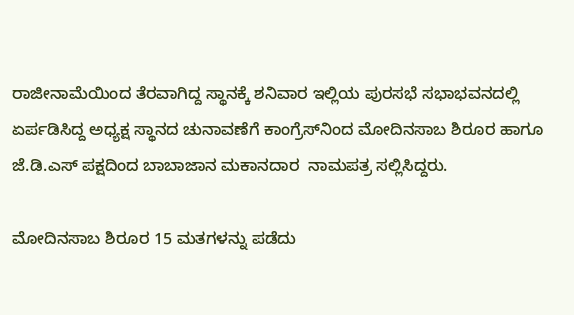ರಾಜೀನಾಮೆಯಿಂದ ತೆರವಾಗಿದ್ದ ಸ್ಥಾನಕ್ಕೆ ಶನಿವಾರ ಇಲ್ಲಿಯ ಪುರಸಭೆ ಸಭಾಭವನದಲ್ಲಿ ಏರ್ಪಡಿಸಿದ್ದ ಅಧ್ಯಕ್ಷ ಸ್ಥಾನದ ಚುನಾವಣೆಗೆ ಕಾಂಗ್ರೆಸ್‍ನಿಂದ ಮೋದಿನಸಾಬ ಶಿರೂರ ಹಾಗೂ ಜೆ.ಡಿ.ಎಸ್ ಪಕ್ಷದಿಂದ ಬಾಬಾಜಾನ ಮಕಾನದಾರ  ನಾಮಪತ್ರ ಸಲ್ಲಿಸಿದ್ದರು.

ಮೋದಿನಸಾಬ ಶಿರೂರ 15 ಮತಗಳನ್ನು ಪಡೆದು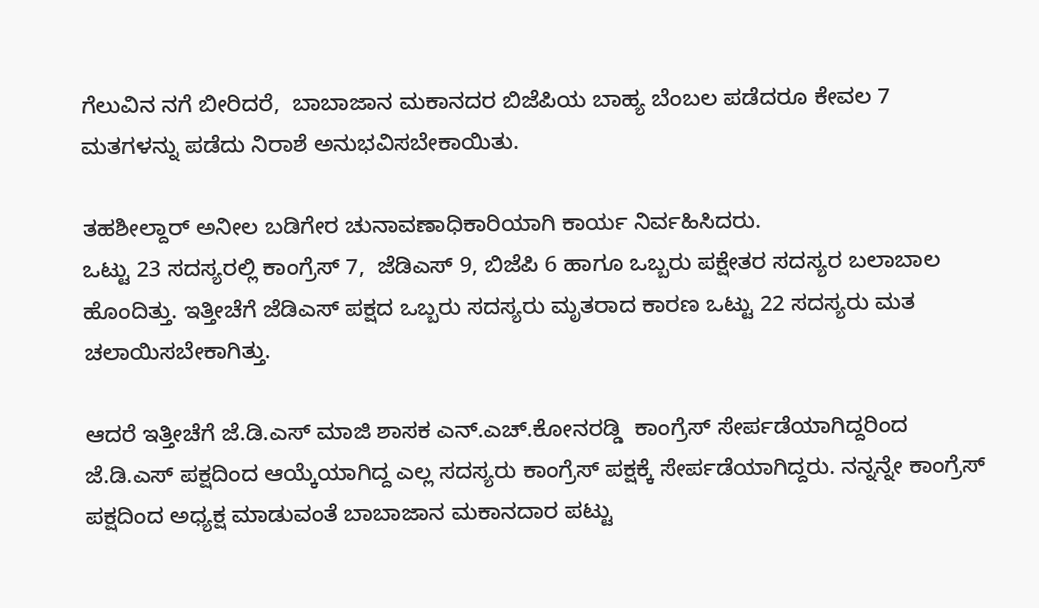ಗೆಲುವಿನ ನಗೆ ಬೀರಿದರೆ,  ಬಾಬಾಜಾನ ಮಕಾನದರ ಬಿಜೆಪಿಯ ಬಾಹ್ಯ ಬೆಂಬಲ ಪಡೆದರೂ ಕೇವಲ 7 ಮತಗಳನ್ನು ಪಡೆದು ನಿರಾಶೆ ಅನುಭವಿಸಬೇಕಾಯಿತು.

ತಹಶೀಲ್ದಾರ್ ಅನೀಲ ಬಡಿಗೇರ ಚುನಾವಣಾಧಿಕಾರಿಯಾಗಿ ಕಾರ್ಯ ನಿರ್ವಹಿಸಿದರು.
ಒಟ್ಟು 23 ಸದಸ್ಯರಲ್ಲಿ ಕಾಂಗ್ರೆಸ್ 7,  ಜೆಡಿಎಸ್ 9, ಬಿಜೆಪಿ 6 ಹಾಗೂ ಒಬ್ಬರು ಪಕ್ಷೇತರ ಸದಸ್ಯರ ಬಲಾಬಾಲ ಹೊಂದಿತ್ತು. ಇತ್ತೀಚೆಗೆ ಜೆಡಿಎಸ್ ಪಕ್ಷದ ಒಬ್ಬರು ಸದಸ್ಯರು ಮೃತರಾದ ಕಾರಣ ಒಟ್ಟು 22 ಸದಸ್ಯರು ಮತ ಚಲಾಯಿಸಬೇಕಾಗಿತ್ತು.

ಆದರೆ ಇತ್ತೀಚೆಗೆ ಜೆ.ಡಿ.ಎಸ್ ಮಾಜಿ ಶಾಸಕ ಎನ್.ಎಚ್.ಕೋನರಡ್ಡಿ  ಕಾಂಗ್ರೆಸ್ ಸೇರ್ಪಡೆಯಾಗಿದ್ದರಿಂದ ಜೆ.ಡಿ.ಎಸ್ ಪಕ್ಷದಿಂದ ಆಯ್ಕೆಯಾಗಿದ್ದ ಎಲ್ಲ ಸದಸ್ಯರು ಕಾಂಗ್ರೆಸ್ ಪಕ್ಷಕ್ಕೆ ಸೇರ್ಪಡೆಯಾಗಿದ್ದರು. ನನ್ನನ್ನೇ ಕಾಂಗ್ರೆಸ್ ಪಕ್ಷದಿಂದ ಅಧ್ಯಕ್ಷ ಮಾಡುವಂತೆ ಬಾಬಾಜಾನ ಮಕಾನದಾರ ಪಟ್ಟು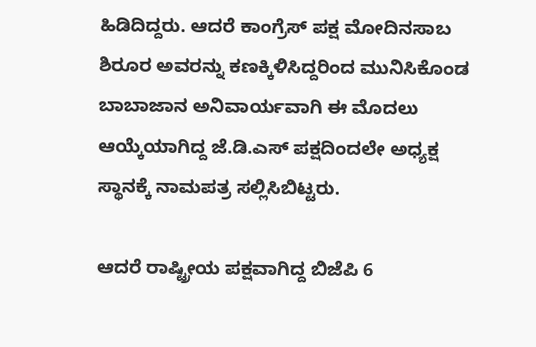ಹಿಡಿದಿದ್ದರು. ಆದರೆ ಕಾಂಗ್ರೆಸ್ ಪಕ್ಷ ಮೋದಿನಸಾಬ ಶಿರೂರ ಅವರನ್ನು ಕಣಕ್ಕಿಳಿಸಿದ್ದರಿಂದ ಮುನಿಸಿಕೊಂಡ ಬಾಬಾಜಾನ ಅನಿವಾರ್ಯವಾಗಿ ಈ ಮೊದಲು ಆಯ್ಕೆಯಾಗಿದ್ದ ಜೆ.ಡಿ.ಎಸ್ ಪಕ್ಷದಿಂದಲೇ ಅಧ್ಯಕ್ಷ ಸ್ಥಾನಕ್ಕೆ ನಾಮಪತ್ರ ಸಲ್ಲಿಸಿಬಿಟ್ಟರು.

ಆದರೆ ರಾಷ್ಟ್ರೀಯ ಪಕ್ಷವಾಗಿದ್ದ ಬಿಜೆಪಿ 6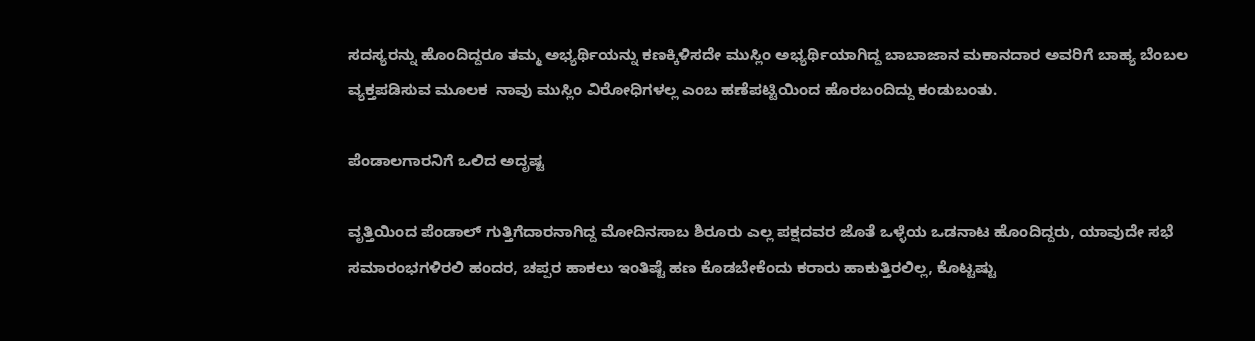ಸದಸ್ಯರನ್ನು ಹೊಂದಿದ್ದರೂ ತಮ್ಮ ಅಭ್ಯರ್ಥಿಯನ್ನು ಕಣಕ್ಕಿಳಿಸದೇ ಮುಸ್ಲಿಂ ಅಭ್ಯರ್ಥಿಯಾಗಿದ್ದ ಬಾಬಾಜಾನ ಮಕಾನದಾರ ಅವರಿಗೆ ಬಾಹ್ಯ ಬೆಂಬಲ ವ್ಯಕ್ತಪಡಿಸುವ ಮೂಲಕ  ನಾವು ಮುಸ್ಲಿಂ ವಿರೋಧಿಗಳಲ್ಲ ಎಂಬ ಹಣೆಪಟ್ಟಿಯಿಂದ ಹೊರಬಂದಿದ್ದು ಕಂಡುಬಂತು.

ಪೆಂಡಾಲಗಾರನಿಗೆ ಒಲಿದ ಅದೃಷ್ಟ

ವೃತ್ತಿಯಿಂದ ಪೆಂಡಾಲ್ ಗುತ್ತಿಗೆದಾರನಾಗಿದ್ದ ಮೋದಿನಸಾಬ ಶಿರೂರು ಎಲ್ಲ ಪಕ್ಷದವರ ಜೊತೆ ಒಳ್ಳೆಯ ಒಡನಾಟ ಹೊಂದಿದ್ದರು, ಯಾವುದೇ ಸಭೆ ಸಮಾರಂಭಗಳಿರಲಿ ಹಂದರ, ಚಪ್ಪರ ಹಾಕಲು ಇಂತಿಷ್ಟೆ ಹಣ ಕೊಡಬೇಕೆಂದು ಕರಾರು ಹಾಕುತ್ತಿರಲಿಲ್ಲ, ಕೊಟ್ಟಷ್ಟು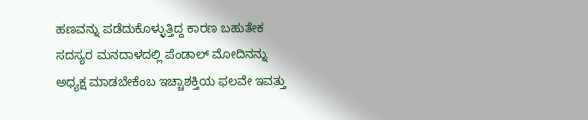ಹಣವನ್ನು ಪಡೆದುಕೊಳ್ಳುತ್ತಿದ್ದ ಕಾರಣ ಬಹುತೇಕ ಸದಸ್ಯರ ಮನದಾಳದಲ್ಲಿ ಪೆಂಡಾಲ್ ಮೋದಿನನ್ನು ಅಧ್ಯಕ್ಷ ಮಾಡಬೇಕೆಂಬ ಇಚ್ಚಾಶಕ್ತಿಯ ಫಲವೇ ಇವತ್ತು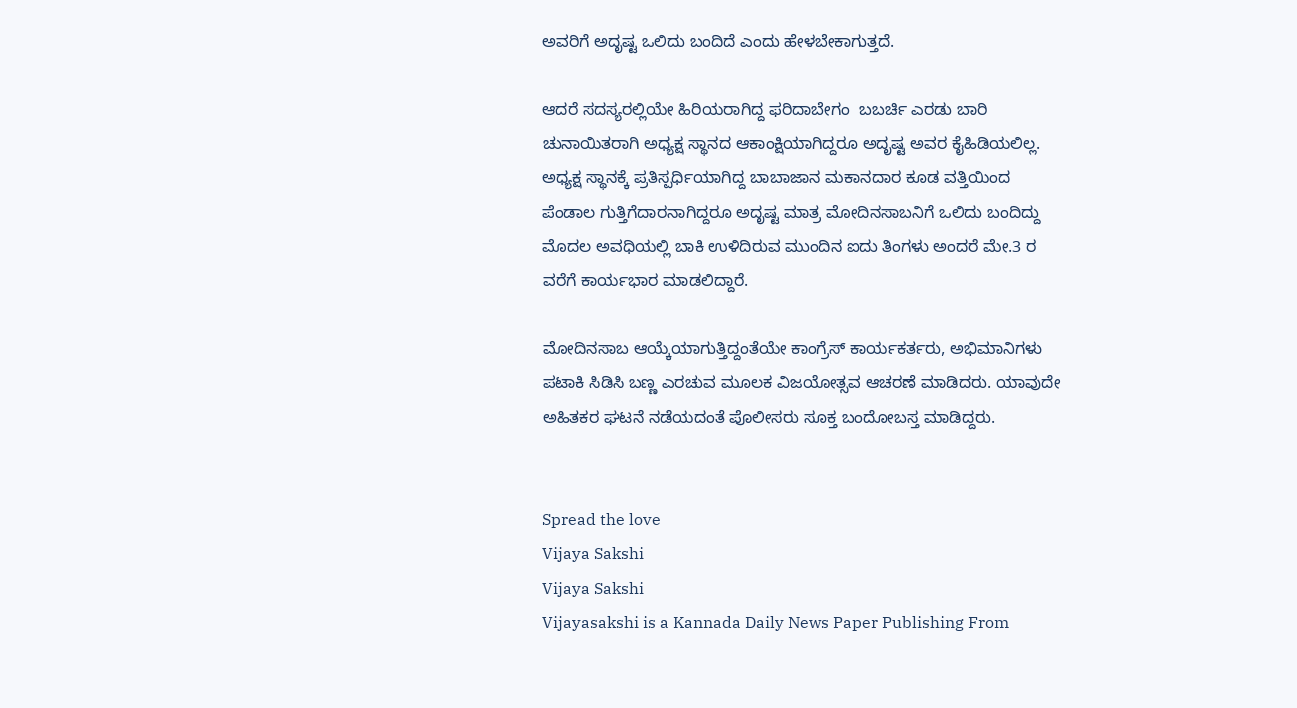ಅವರಿಗೆ ಅದೃಷ್ಟ ಒಲಿದು ಬಂದಿದೆ ಎಂದು ಹೇಳಬೇಕಾಗುತ್ತದೆ.

ಆದರೆ ಸದಸ್ಯರಲ್ಲಿಯೇ ಹಿರಿಯರಾಗಿದ್ದ ಫರಿದಾಬೇಗಂ  ಬಬರ್ಚಿ ಎರಡು ಬಾರಿ ಚುನಾಯಿತರಾಗಿ ಅಧ್ಯಕ್ಷ ಸ್ಥಾನದ ಆಕಾಂಕ್ಷಿಯಾಗಿದ್ದರೂ ಅದೃಷ್ಟ ಅವರ ಕೈಹಿಡಿಯಲಿಲ್ಲ.  ಅಧ್ಯಕ್ಷ ಸ್ಥಾನಕ್ಕೆ ಪ್ರತಿಸ್ಪರ್ಧಿಯಾಗಿದ್ದ ಬಾಬಾಜಾನ ಮಕಾನದಾರ ಕೂಡ ವತ್ತಿಯಿಂದ ಪೆಂಡಾಲ ಗುತ್ತಿಗೆದಾರನಾಗಿದ್ದರೂ ಅದೃಷ್ಟ ಮಾತ್ರ ಮೋದಿನಸಾಬನಿಗೆ ಒಲಿದು ಬಂದಿದ್ದು ಮೊದಲ ಅವಧಿಯಲ್ಲಿ ಬಾಕಿ ಉಳಿದಿರುವ ಮುಂದಿನ ಐದು ತಿಂಗಳು ಅಂದರೆ ಮೇ.3 ರ ವರೆಗೆ ಕಾರ್ಯಭಾರ ಮಾಡಲಿದ್ದಾರೆ.

ಮೋದಿನಸಾಬ ಆಯ್ಕೆಯಾಗುತ್ತಿದ್ದಂತೆಯೇ ಕಾಂಗ್ರೆಸ್ ಕಾರ್ಯಕರ್ತರು, ಅಭಿಮಾನಿಗಳು ಪಟಾಕಿ ಸಿಡಿಸಿ ಬಣ್ಣ ಎರಚುವ ಮೂಲಕ ವಿಜಯೋತ್ಸವ ಆಚರಣೆ ಮಾಡಿದರು. ಯಾವುದೇ ಅಹಿತಕರ ಘಟನೆ ನಡೆಯದಂತೆ ಪೊಲೀಸರು ಸೂಕ್ತ ಬಂದೋಬಸ್ತ ಮಾಡಿದ್ದರು.


Spread the love
Vijaya Sakshi
Vijaya Sakshi
Vijayasakshi is a Kannada Daily News Paper Publishing From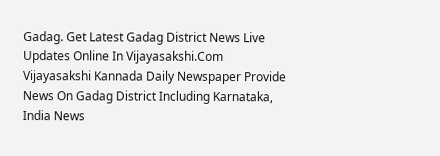Gadag. Get Latest Gadag District News Live Updates Online In Vijayasakshi.Com Vijayasakshi Kannada Daily Newspaper Provide News On Gadag District Including Karnataka, India News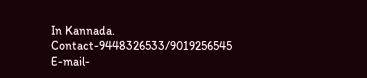In Kannada. Contact-9448326533/9019256545 E-mail-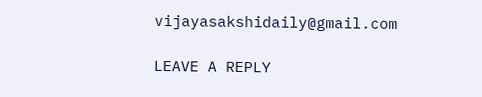vijayasakshidaily@gmail.com

LEAVE A REPLY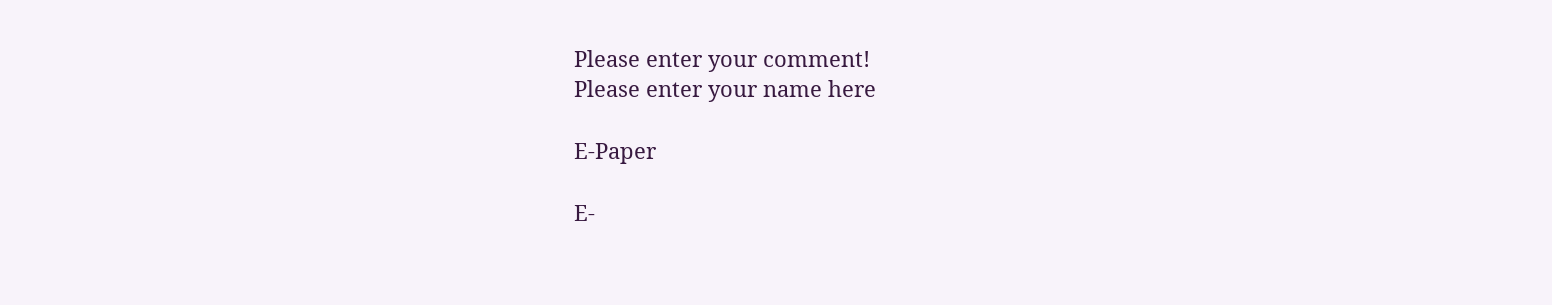Please enter your comment!
Please enter your name here

E-Paper

E-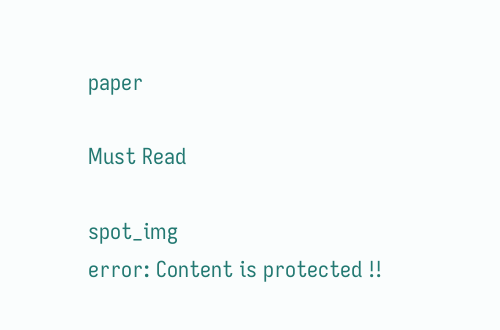paper

Must Read

spot_img
error: Content is protected !!